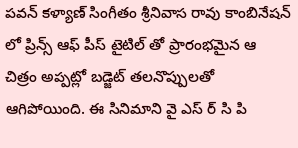పవన్ కళ్యాణ్ సింగీతం శ్రీనివాస రావు కాంబినేషన్ లో ప్రిన్స్ ఆఫ్ పీస్ టైటిల్ తో ప్రారంభమైన ఆ చిత్రం అప్పట్లో బడ్జెట్ తలనొప్పులతో ఆగిపోయింది. ఈ సినిమాని వై ఎస్ ర్ సి పి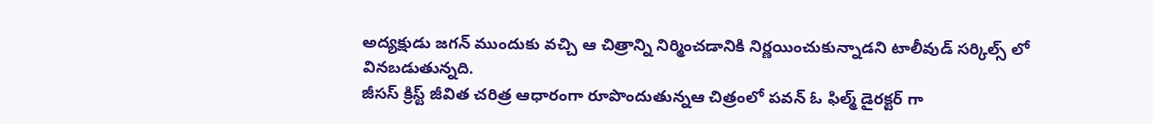అద్యక్షుడు జగన్ ముందుకు వచ్చి ఆ చిత్రాన్ని నిర్మించడానికి నిర్ణయించుకున్నాడని టాలీవుడ్ సర్కిల్స్ లో వినబడుతున్నది.
జీసస్ క్రిస్ట్ జీవిత చరిత్ర ఆధారంగా రూపొందుతున్నఆ చిత్రంలో పవన్ ఓ ఫిల్మ్ డైరక్టర్ గా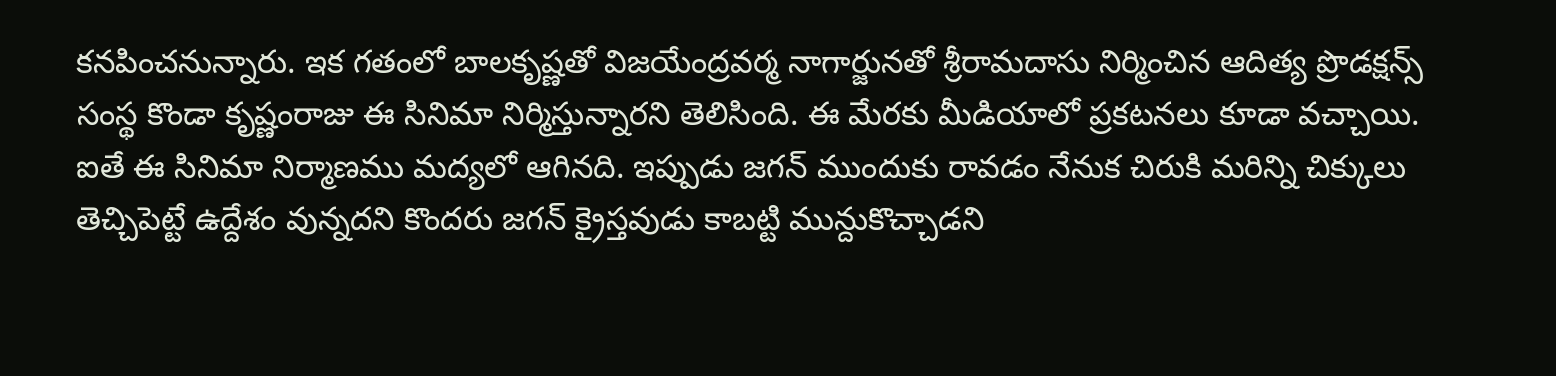కనపించనున్నారు. ఇక గతంలో బాలకృష్ణతో విజయేంద్రవర్మ నాగార్జునతో శ్రీరామదాసు నిర్మించిన ఆదిత్య ప్రొడక్షన్స్ సంస్థ కొండా కృష్ణంరాజు ఈ సినిమా నిర్మిస్తున్నారని తెలిసింది. ఈ మేరకు మీడియాలో ప్రకటనలు కూడా వచ్చాయి. ఐతే ఈ సినిమా నిర్మాణము మద్యలో ఆగినది. ఇప్పుడు జగన్ ముందుకు రావడం నేనుక చిరుకి మరిన్ని చిక్కులు తెచ్చిపెట్టే ఉద్దేశం వున్నదని కొందరు జగన్ క్రైస్తవుడు కాబట్టి మున్దుకొచ్చాడని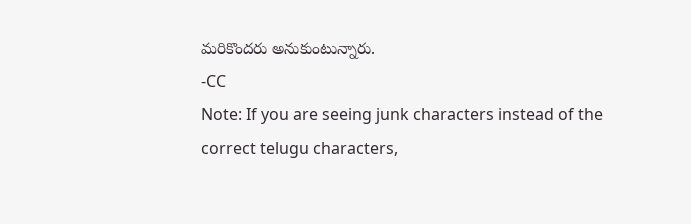మరికొందరు అనుకుంటున్నారు.
-CC
Note: If you are seeing junk characters instead of the correct telugu characters,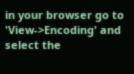in your browser go to 'View->Encoding' and select the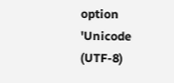option 'Unicode (UTF-8)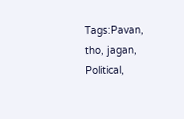Tags:Pavan, tho, jagan, Political,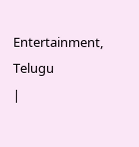Entertainment, Telugu
|